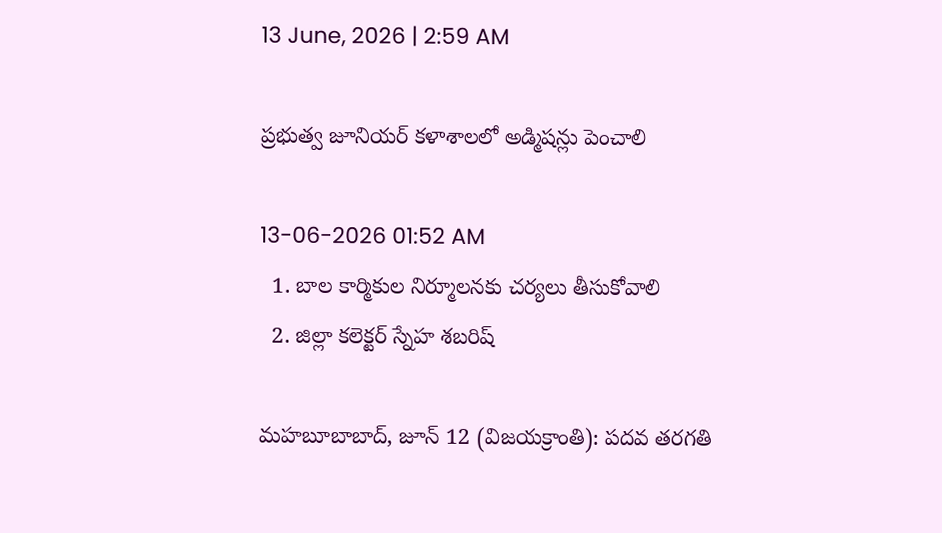13 June, 2026 | 2:59 AM

ప్రభుత్వ జూనియర్ కళాశాలలో అడ్మిషన్లు పెంచాలి

13-06-2026 01:52 AM
  1. బాల కార్మికుల నిర్మూలనకు చర్యలు తీసుకోవాలి
  2. జిల్లా కలెక్టర్ స్నేహ శబరిష్

మహబూబాబాద్, జూన్ 12 (విజయక్రాంతి): పదవ తరగతి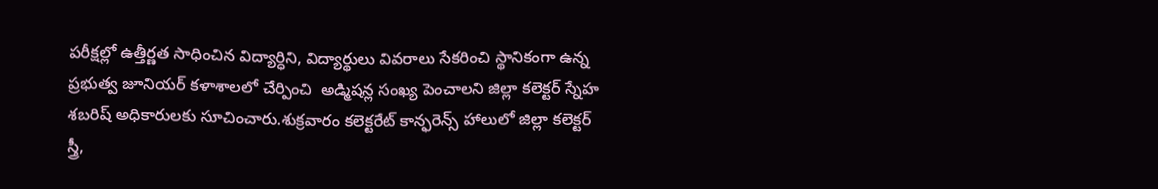పరీక్షల్లో ఉత్తీర్ణత సాధించిన విద్యార్ధిని, విద్యార్థులు వివరాలు సేకరించి స్థానికంగా ఉన్న ప్రభుత్వ జూనియర్ కళాశాలలో చేర్పించి  అడ్మిషన్ల సంఖ్య పెంచాలని జిల్లా కలెక్టర్ స్నేహ శబరిష్ అధికారులకు సూచించారు.శుక్రవారం కలెక్టరేట్ కాన్ఫరెన్స్ హాలులో జిల్లా కలెక్టర్ స్త్రీ,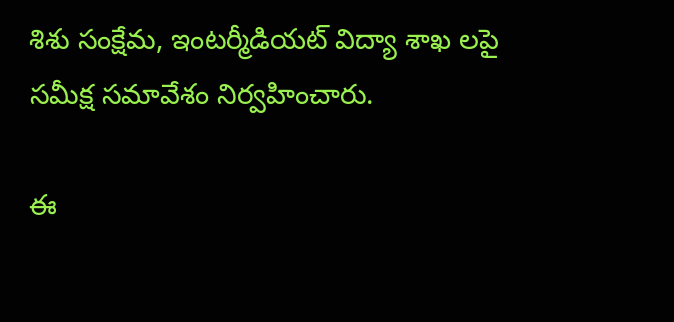శిశు సంక్షేమ, ఇంటర్మీడియట్ విద్యా శాఖ లపై సమీక్ష సమావేశం నిర్వహించారు.

ఈ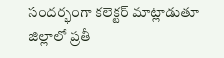సందర్భంగా కలెక్టర్ మాట్లాడుతూ జిల్లాలో ప్రతీ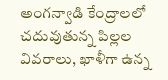అంగన్వాడి కేంద్రాలలో చదువుతున్న పిల్లల వివరాలు, ఖాళీగా ఉన్న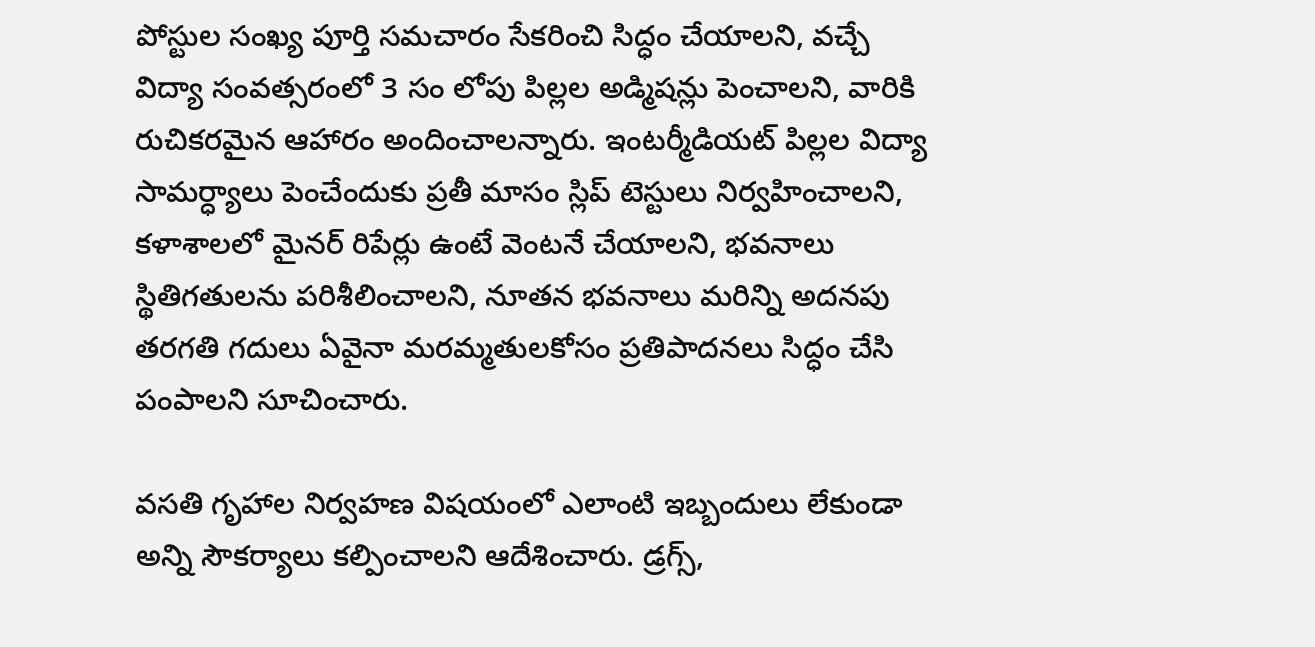పోస్టుల సంఖ్య పూర్తి సమచారం సేకరించి సిద్ధం చేయాలని, వచ్చే విద్యా సంవత్సరంలో 3 సం లోపు పిల్లల అడ్మిషన్లు పెంచాలని, వారికి రుచికరమైన ఆహారం అందించాలన్నారు. ఇంటర్మీడియట్ పిల్లల విద్యా సామర్ధ్యాలు పెంచేందుకు ప్రతీ మాసం స్లిప్ టెస్టులు నిర్వహించాలని, కళాశాలలో మైనర్ రిపేర్లు ఉంటే వెంటనే చేయాలని, భవనాలు స్థితిగతులను పరిశీలించాలని, నూతన భవనాలు మరిన్ని అదనపు తరగతి గదులు ఏవైనా మరమ్మతులకోసం ప్రతిపాదనలు సిద్ధం చేసి పంపాలని సూచించారు.

వసతి గృహాల నిర్వహణ విషయంలో ఎలాంటి ఇబ్బందులు లేకుండా అన్ని సౌకర్యాలు కల్పించాలని ఆదేశించారు. డ్రగ్స్,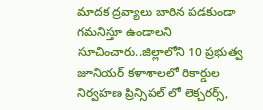మాదక ద్రవ్యాలు బారిన పడకుండా గమనిస్తూ ఉండాలని సూచించారు..జిల్లాలోని 10 ప్రభుత్వ జూనియర్ కళాశాలలో రికార్డుల నిర్వహణ ప్రిన్సిపల్ లో లెక్చరర్స్,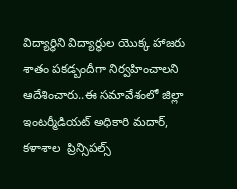విద్యార్థిని విద్యార్థుల యొక్క హాజరు శాతం పకడ్బందీగా నిర్వహించాలని ఆదేశించారు..ఈ సమావేశంలో జిల్లా ఇంటర్మీడియట్ అధికారి మదార్, కళాశాల  ప్రిన్సిపల్స్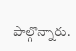పాల్గొన్నారు.